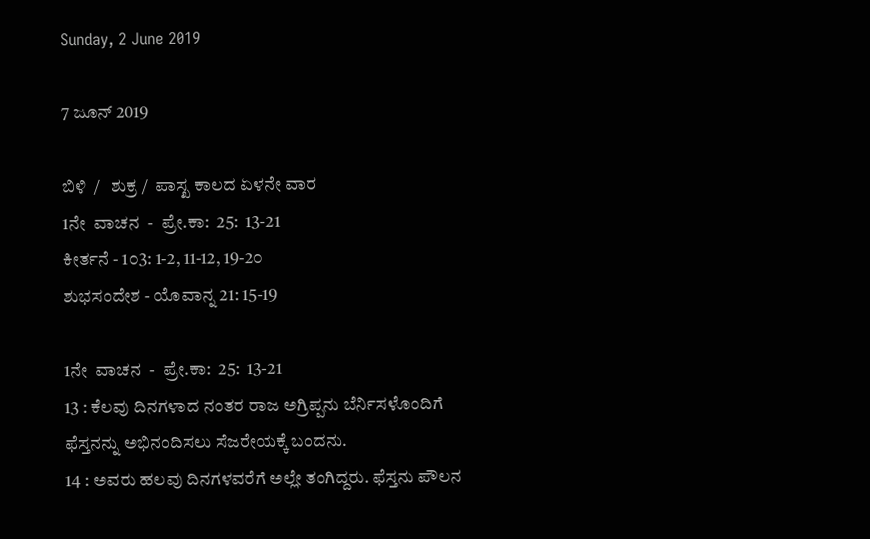Sunday, 2 June 2019

7 ಜೂನ್ 2019

ಬಿಳಿ  /   ಶುಕ್ರ /  ಪಾಸ್ಖ ಕಾಲದ ಏಳನೇ ವಾರ
1ನೇ  ವಾಚನ  -  ಪ್ರೇ.ಕಾ:  25:  13-21
ಕೀರ್ತನೆ - 1೦3: 1-2, 11-12, 19-2೦
ಶುಭಸಂದೇಶ - ಯೊವಾನ್ನ 21: 15-19

1ನೇ  ವಾಚನ  -  ಪ್ರೇ.ಕಾ:  25:  13-21
13 : ಕೆಲವು ದಿನಗಳಾದ ನಂತರ ರಾಜ ಅಗ್ರಿಪ್ಪನು ಬೆರ್ನಿಸಳೊಂದಿಗೆ ಫೆಸ್ತನನ್ನು ಅಭಿನಂದಿಸಲು ಸೆಜರೇಯಕ್ಕೆ ಬಂದನು.
14 : ಅವರು ಹಲವು ದಿನಗಳವರೆಗೆ ಅಲ್ಲೇ ತಂಗಿದ್ದರು. ಫೆಸ್ತನು ಪೌಲನ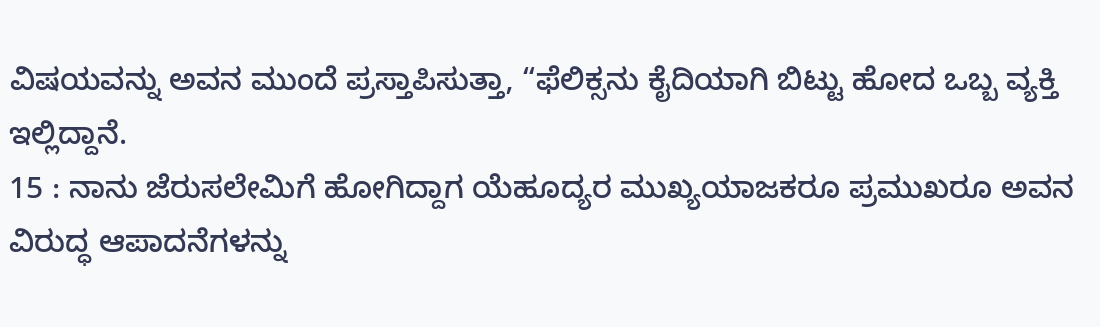ವಿಷಯವನ್ನು ಅವನ ಮುಂದೆ ಪ್ರಸ್ತಾಪಿಸುತ್ತಾ, “ಫೆಲಿಕ್ಸನು ಕೈದಿಯಾಗಿ ಬಿಟ್ಟು ಹೋದ ಒಬ್ಬ ವ್ಯಕ್ತಿ ಇಲ್ಲಿದ್ದಾನೆ.
15 : ನಾನು ಜೆರುಸಲೇಮಿಗೆ ಹೋಗಿದ್ದಾಗ ಯೆಹೂದ್ಯರ ಮುಖ್ಯಯಾಜಕರೂ ಪ್ರಮುಖರೂ ಅವನ ವಿರುದ್ಧ ಆಪಾದನೆಗಳನ್ನು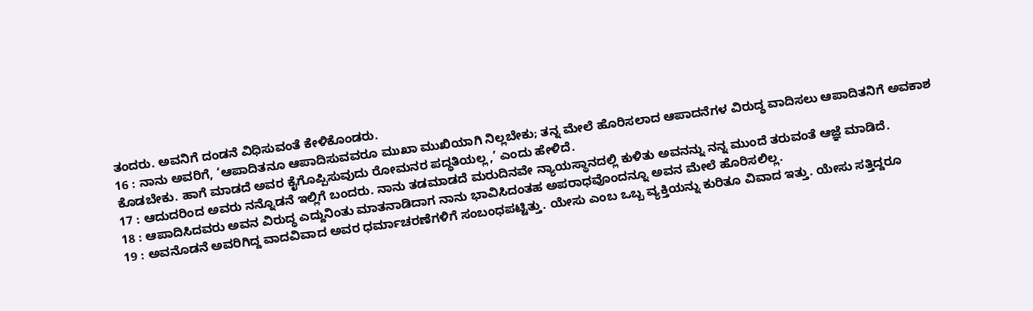ತಂದರು. ಅವನಿಗೆ ದಂಡನೆ ವಿಧಿಸುವಂತೆ ಕೇಳಿಕೊಂಡರು.
16 : ನಾನು ಅವರಿಗೆ, ‘ಆಪಾದಿತನೂ ಆಪಾದಿಸುವವರೂ ಮುಖಾ ಮುಖಿಯಾಗಿ ನಿಲ್ಲಬೇಕು; ತನ್ನ ಮೇಲೆ ಹೊರಿಸಲಾದ ಆಪಾದನೆಗಳ ವಿರುದ್ಧ ವಾದಿಸಲು ಆಪಾದಿತನಿಗೆ ಅವಕಾಶ ಕೊಡಬೇಕು. ಹಾಗೆ ಮಾಡದೆ ಅವರ ಕೈಗೊಪ್ಪಿಸುವುದು ರೋಮನರ ಪದ್ಧತಿಯಲ್ಲ,’ ಎಂದು ಹೇಳಿದೆ.
17 : ಆದುದರಿಂದ ಅವರು ನನ್ನೊಡನೆ ಇಲ್ಲಿಗೆ ಬಂದರು. ನಾನು ತಡಮಾಡದೆ ಮರುದಿನವೇ ನ್ಯಾಯಸ್ಥಾನದಲ್ಲಿ ಕುಳಿತು ಅವನನ್ನು ನನ್ನ ಮುಂದೆ ತರುವಂತೆ ಆಜ್ಞೆ ಮಾಡಿದೆ.
18 : ಆಪಾದಿಸಿದವರು ಅವನ ವಿರುದ್ಧ ಎದ್ದುನಿಂತು ಮಾತನಾಡಿದಾಗ ನಾನು ಭಾವಿಸಿದಂತಹ ಅಪರಾಧವೊಂದನ್ನೂ ಅವನ ಮೇಲೆ ಹೊರಿಸಲಿಲ್ಲ.
19 : ಅವನೊಡನೆ ಅವರಿಗಿದ್ದ ವಾದವಿವಾದ ಅವರ ಧರ್ಮಾಚರಣೆಗಳಿಗೆ ಸಂಬಂಧಪಟ್ಟಿತ್ತು. ಯೇಸು ಎಂಬ ಒಬ್ಬ ವ್ಯಕ್ತಿಯನ್ನು ಕುರಿತೂ ವಿವಾದ ಇತ್ತು. ಯೇಸು ಸತ್ತಿದ್ದರೂ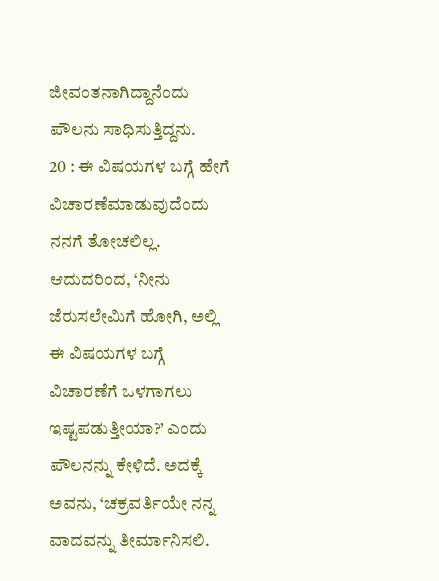ಜೀವಂತನಾಗಿದ್ದಾನೆಂದು ಪೌಲನು ಸಾಧಿಸುತ್ತಿದ್ದನು.
20 : ಈ ವಿಷಯಗಳ ಬಗ್ಗೆ ಹೇಗೆ ವಿಚಾರಣೆಮಾಡುವುದೆಂದು ನನಗೆ ತೋಚಲಿಲ್ಲ. ಆದುದರಿಂದ, ‘ನೀನು ಜೆರುಸಲೇಮಿಗೆ ಹೋಗಿ, ಅಲ್ಲಿ ಈ ವಿಷಯಗಳ ಬಗ್ಗೆ ವಿಚಾರಣೆಗೆ ಒಳಗಾಗಲು ಇಷ್ಟಪಡುತ್ತೀಯಾ?’ ಎಂದು ಪೌಲನನ್ನು ಕೇಳಿದೆ. ಅದಕ್ಕೆ ಅವನು, ‘ಚಕ್ರವರ್ತಿಯೇ ನನ್ನ ವಾದವನ್ನು ತೀರ್ಮಾನಿಸಲಿ.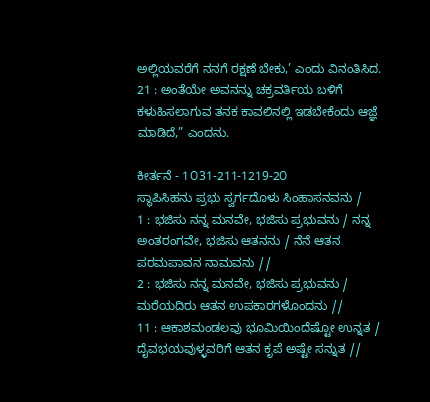ಅಲ್ಲಿಯವರೆಗೆ ನನಗೆ ರಕ್ಷಣೆ ಬೇಕು,’ ಎಂದು ವಿನಂತಿಸಿದ.
21 : ಅಂತೆಯೇ ಅವನನ್ನು ಚಕ್ರವರ್ತಿಯ ಬಳಿಗೆ ಕಳುಹಿಸಲಾಗುವ ತನಕ ಕಾವಲಿನಲ್ಲಿ ಇಡಬೇಕೆಂದು ಆಜ್ಞೆ ಮಾಡಿದೆ,” ಎಂದನು.

ಕೀರ್ತನೆ - 1೦31-211-1219-2೦
ಸ್ಥಾಪಿಸಿಹನು ಪ್ರಭು ಸ್ವರ್ಗದೊಳು ಸಿಂಹಾಸನವನು /
1 : ಭಜಿಸು ನನ್ನ ಮನವೇ, ಭಜಿಸು ಪ್ರಭುವನು / ನನ್ನ ಅಂತರಂಗವೇ, ಭಜಿಸು ಆತನನು / ನೆನೆ ಆತನ ಪರಮಪಾವನ ನಾಮವನು //
2 : ಭಜಿಸು ನನ್ನ ಮನವೇ, ಭಜಿಸು ಪ್ರಭುವನು / ಮರೆಯದಿರು ಆತನ ಉಪಕಾರಗಳೊಂದನು //
11 : ಆಕಾಶಮಂಡಲವು ಭೂಮಿಯಿಂದೆಷ್ಟೋ ಉನ್ನತ / ದೈವಭಯವುಳ್ಳವರಿಗೆ ಆತನ ಕೃಪೆ ಅಷ್ಟೇ ಸನ್ನುತ //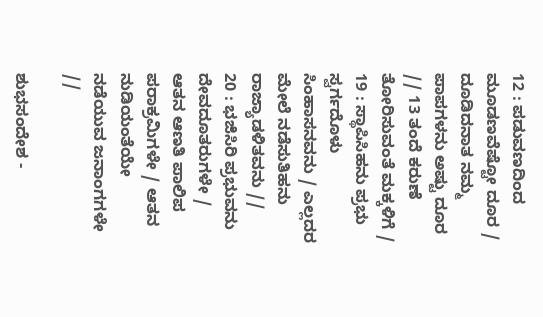12 : ಪಡುವಣದಿಂದ ಮೂಡಣವೆಷ್ಟೋ ದೂರ / ದೂಡಿದನಾತ ನಮ್ಮ ಪಾಪಗಳನು ಅಷ್ಟು ದೂರ // 13 ತಂದೆ ಕರುಣೆ ತೋರಿಸುವಂತೆ ಮಕ್ಕಳಿಗೆ /
19 : ಸ್ಥಾಪಿಸಿಹನು ಪ್ರಭು ಸ್ವರ್ಗದೊಳು ಸಿಂಹಾಸನವನು / ಎಲ್ಲದರ ಮೇಲೆ ನಡೆಸುತಿಹನು ರಾಜ್ಯಾಡಳಿತವನು //
20 : ಭಜಿಸಿರಿ ಪ್ರಭುವನು ದೇವದೂತರುಗಳೇ / ಆತನ ಆಣತಿ ಪಾಲಿಪ ಪರಾಕ್ರಮಿಗಳೇ / ಆತನ ನುಡಿಯಂತೆಯೇ ನಡೆಯುವ ಜನಾಂಗಗಳೇ //

ಶುಭಸಂದೇಶ -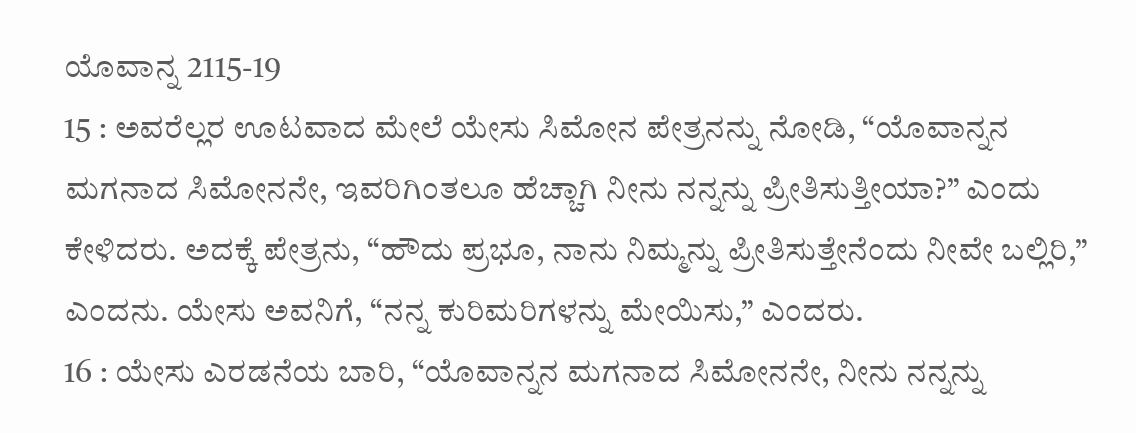ಯೊವಾನ್ನ 2115-19
15 : ಅವರೆಲ್ಲರ ಊಟವಾದ ಮೇಲೆ ಯೇಸು ಸಿಮೋನ ಪೇತ್ರನನ್ನು ನೋಡಿ, “ಯೊವಾನ್ನನ ಮಗನಾದ ಸಿಮೋನನೇ, ಇವರಿಗಿಂತಲೂ ಹೆಚ್ಚಾಗಿ ನೀನು ನನ್ನನ್ನು ಪ್ರೀತಿಸುತ್ತೀಯಾ?” ಎಂದು ಕೇಳಿದರು. ಅದಕ್ಕೆ ಪೇತ್ರನು, “ಹೌದು ಪ್ರಭೂ, ನಾನು ನಿಮ್ಮನ್ನು ಪ್ರೀತಿಸುತ್ತೇನೆಂದು ನೀವೇ ಬಲ್ಲಿರಿ,” ಎಂದನು. ಯೇಸು ಅವನಿಗೆ, “ನನ್ನ ಕುರಿಮರಿಗಳನ್ನು ಮೇಯಿಸು,” ಎಂದರು.
16 : ಯೇಸು ಎರಡನೆಯ ಬಾರಿ, “ಯೊವಾನ್ನನ ಮಗನಾದ ಸಿಮೋನನೇ, ನೀನು ನನ್ನನ್ನು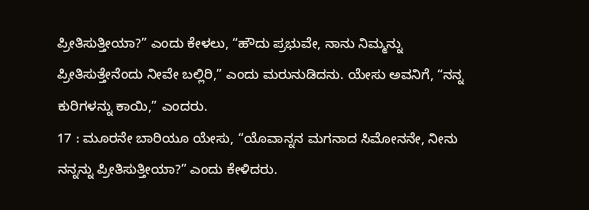ಪ್ರೀತಿಸುತ್ತೀಯಾ?” ಎಂದು ಕೇಳಲು, “ಹೌದು ಪ್ರಭುವೇ, ನಾನು ನಿಮ್ಮನ್ನು ಪ್ರೀತಿಸುತ್ತೇನೆಂದು ನೀವೇ ಬಲ್ಲಿರಿ,” ಎಂದು ಮರುನುಡಿದನು. ಯೇಸು ಅವನಿಗೆ, “ನನ್ನ ಕುರಿಗಳನ್ನು ಕಾಯಿ,” ಎಂದರು.
17 : ಮೂರನೇ ಬಾರಿಯೂ ಯೇಸು, “ಯೊವಾನ್ನನ ಮಗನಾದ ಸಿಮೋನನೇ, ನೀನು ನನ್ನನ್ನು ಪ್ರೀತಿಸುತ್ತೀಯಾ?” ಎಂದು ಕೇಳಿದರು.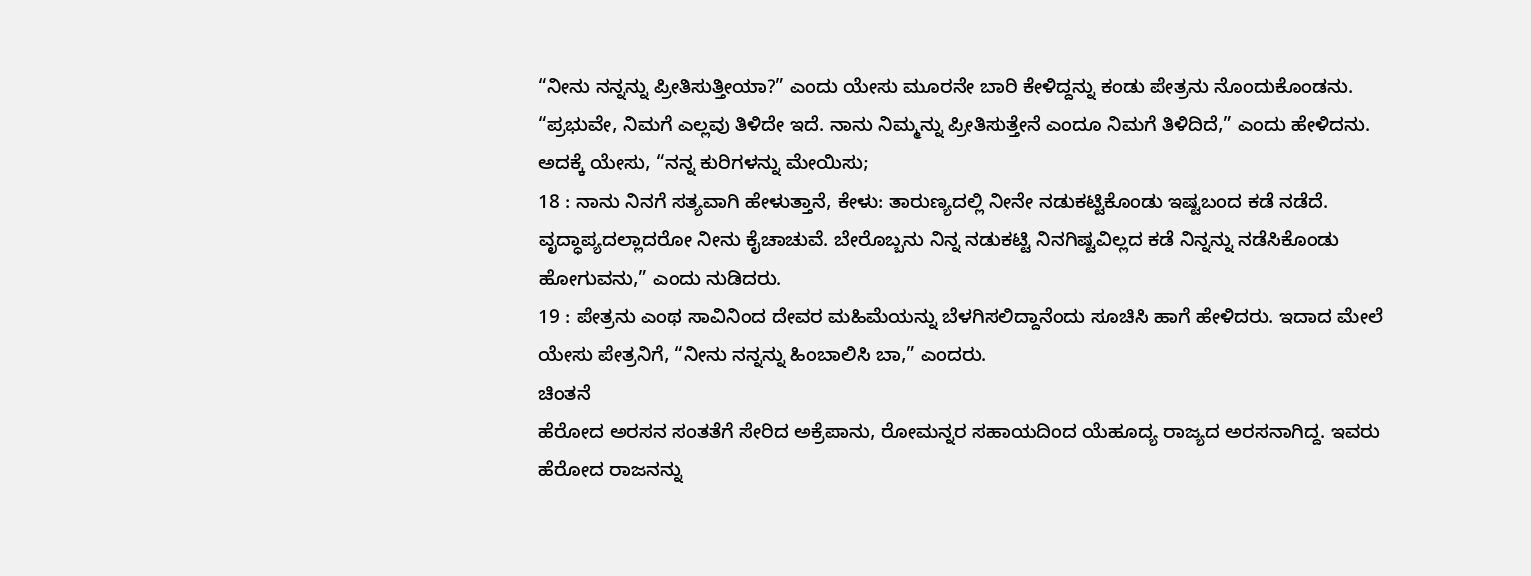“ನೀನು ನನ್ನನ್ನು ಪ್ರೀತಿಸುತ್ತೀಯಾ?” ಎಂದು ಯೇಸು ಮೂರನೇ ಬಾರಿ ಕೇಳಿದ್ದನ್ನು ಕಂಡು ಪೇತ್ರನು ನೊಂದುಕೊಂಡನು. “ಪ್ರಭುವೇ, ನಿಮಗೆ ಎಲ್ಲವು ತಿಳಿದೇ ಇದೆ. ನಾನು ನಿಮ್ಮನ್ನು ಪ್ರೀತಿಸುತ್ತೇನೆ ಎಂದೂ ನಿಮಗೆ ತಿಳಿದಿದೆ,” ಎಂದು ಹೇಳಿದನು. ಅದಕ್ಕೆ ಯೇಸು, “ನನ್ನ ಕುರಿಗಳನ್ನು ಮೇಯಿಸು;
18 : ನಾನು ನಿನಗೆ ಸತ್ಯವಾಗಿ ಹೇಳುತ್ತಾನೆ, ಕೇಳು: ತಾರುಣ್ಯದಲ್ಲಿ ನೀನೇ ನಡುಕಟ್ಟಿಕೊಂಡು ಇಷ್ಟಬಂದ ಕಡೆ ನಡೆದೆ. ವೃದ್ಧಾಪ್ಯದಲ್ಲಾದರೋ ನೀನು ಕೈಚಾಚುವೆ. ಬೇರೊಬ್ಬನು ನಿನ್ನ ನಡುಕಟ್ಟಿ ನಿನಗಿಷ್ಟವಿಲ್ಲದ ಕಡೆ ನಿನ್ನನ್ನು ನಡೆಸಿಕೊಂಡು ಹೋಗುವನು,” ಎಂದು ನುಡಿದರು.
19 : ಪೇತ್ರನು ಎಂಥ ಸಾವಿನಿಂದ ದೇವರ ಮಹಿಮೆಯನ್ನು ಬೆಳಗಿಸಲಿದ್ದಾನೆಂದು ಸೂಚಿಸಿ ಹಾಗೆ ಹೇಳಿದರು. ಇದಾದ ಮೇಲೆ ಯೇಸು ಪೇತ್ರನಿಗೆ, “ನೀನು ನನ್ನನ್ನು ಹಿಂಬಾಲಿಸಿ ಬಾ,” ಎಂದರು.
ಚಿಂತನೆ
ಹೆರೋದ ಅರಸನ ಸಂತತೆಗೆ ಸೇರಿದ ಅಕ್ರೆಪಾನು, ರೋಮನ್ನರ ಸಹಾಯದಿಂದ ಯೆಹೂದ್ಯ ರಾಜ್ಯದ ಅರಸನಾಗಿದ್ದ. ಇವರು ಹೆರೋದ ರಾಜನನ್ನು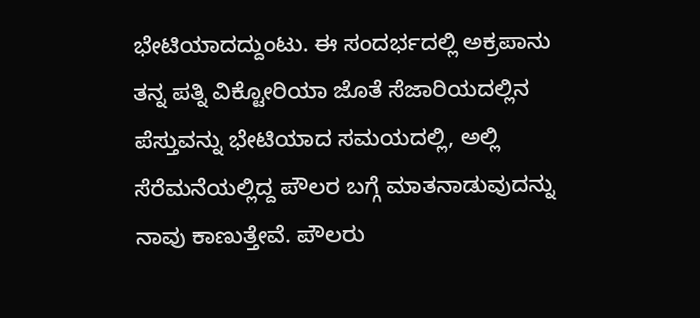ಭೇಟಿಯಾದದ್ದುಂಟು. ಈ ಸಂದರ್ಭದಲ್ಲಿ ಅಕ್ರಪಾನು ತನ್ನ ಪತ್ನಿ ವಿಕ್ಟೋರಿಯಾ ಜೊತೆ ಸೆಜಾರಿಯದಲ್ಲಿನ ಪೆಸ್ತುವನ್ನು ಭೇಟಿಯಾದ ಸಮಯದಲ್ಲಿ, ಅಲ್ಲಿ ಸೆರೆಮನೆಯಲ್ಲಿದ್ದ ಪೌಲರ ಬಗ್ಗೆ ಮಾತನಾಡುವುದನ್ನು ನಾವು ಕಾಣುತ್ತೇವೆ. ಪೌಲರು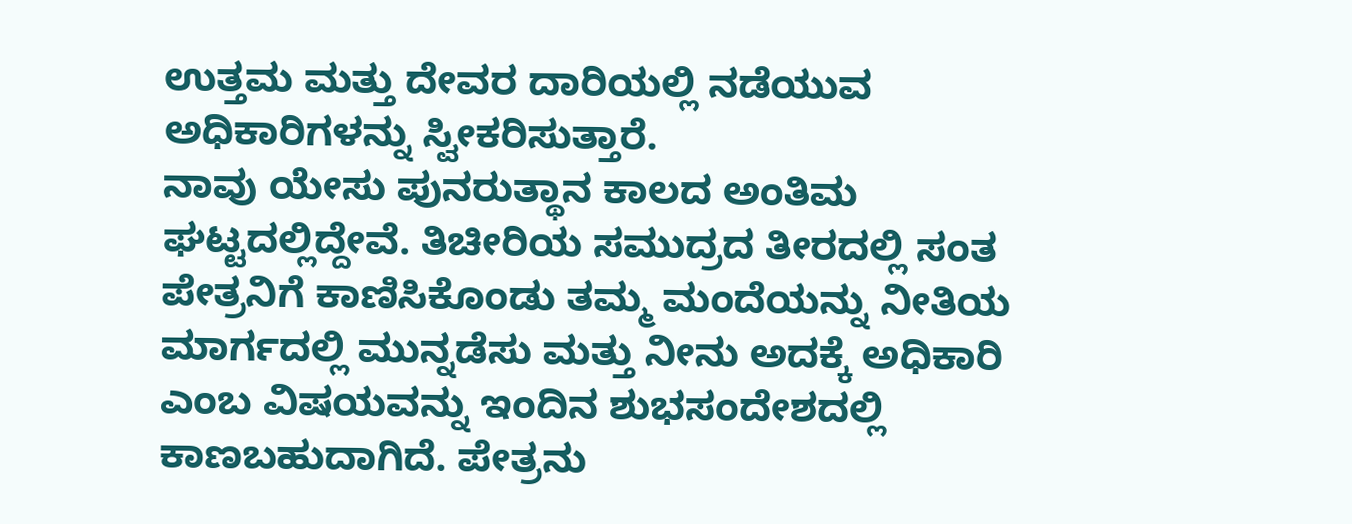ಉತ್ತಮ ಮತ್ತು ದೇವರ ದಾರಿಯಲ್ಲಿ ನಡೆಯುವ ಅಧಿಕಾರಿಗಳನ್ನು ಸ್ವೀಕರಿಸುತ್ತಾರೆ.
ನಾವು ಯೇಸು ಪುನರುತ್ಥಾನ ಕಾಲದ ಅಂತಿಮ ಘಟ್ಟದಲ್ಲಿದ್ದೇವೆ. ತಿಚೀರಿಯ ಸಮುದ್ರದ ತೀರದಲ್ಲಿ ಸಂತ ಪೇತ್ರನಿಗೆ ಕಾಣಿಸಿಕೊಂಡು ತಮ್ಮ ಮಂದೆಯನ್ನು ನೀತಿಯ ಮಾರ್ಗದಲ್ಲಿ ಮುನ್ನಡೆಸು ಮತ್ತು ನೀನು ಅದಕ್ಕೆ ಅಧಿಕಾರಿ ಎಂಬ ವಿಷಯವನ್ನು ಇಂದಿನ ಶುಭಸಂದೇಶದಲ್ಲಿ ಕಾಣಬಹುದಾಗಿದೆ. ಪೇತ್ರನು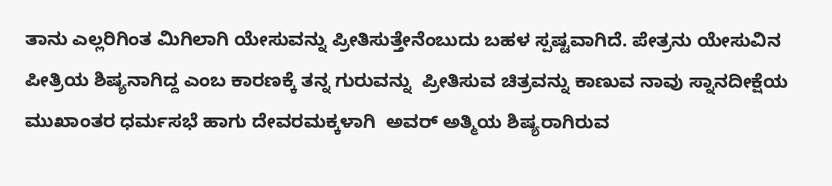ತಾನು ಎಲ್ಲರಿಗಿಂತ ಮಿಗಿಲಾಗಿ ಯೇಸುವನ್ನು ಪ್ರೀತಿಸುತ್ತೇನೆಂಬುದು ಬಹಳ ಸ್ಪಷ್ಟವಾಗಿದೆ. ಪೇತ್ರನು ಯೇಸುವಿನ ಪೀತ್ರಿಯ ಶಿಷ್ಯನಾಗಿದ್ದ ಎಂಬ ಕಾರಣಕ್ಕೆ ತನ್ನ ಗುರುವನ್ನು  ಪ್ರೀತಿಸುವ ಚಿತ್ರವನ್ನು ಕಾಣುವ ನಾವು ಸ್ನಾನದೀಕ್ಷೆಯ ಮುಖಾಂತರ ಧರ್ಮಸಭೆ ಹಾಗು ದೇವರಮಕ್ಕಳಾಗಿ  ಅವರ್ ಅತ್ಮಿಯ ಶಿಷ್ಯರಾಗಿರುವ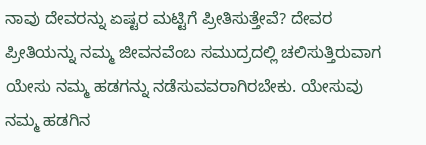ನಾವು ದೇವರನ್ನು ಏಷ್ಟರ ಮಟ್ಟಿಗೆ ಪ್ರೀತಿಸುತ್ತೇವೆ? ದೇವರ ಪ್ರೀತಿಯನ್ನು ನಮ್ಮ ಜೀವನವೆಂಬ ಸಮುದ್ರದಲ್ಲಿ ಚಲಿಸುತ್ತಿರುವಾಗ ಯೇಸು ನಮ್ಮ ಹಡಗನ್ನು ನಡೆಸುವವರಾಗಿರಬೇಕು. ಯೇಸುವು ನಮ್ಮ ಹಡಗಿನ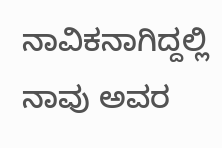ನಾವಿಕನಾಗಿದ್ದಲ್ಲಿ ನಾವು ಅವರ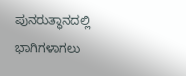ಪುನರುತ್ಥಾನದಲ್ಲಿ ಭಾಗಿಗಳಾಗಲು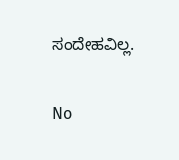ಸಂದೇಹವಿಲ್ಲ.

No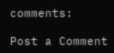comments:

Post a Comment